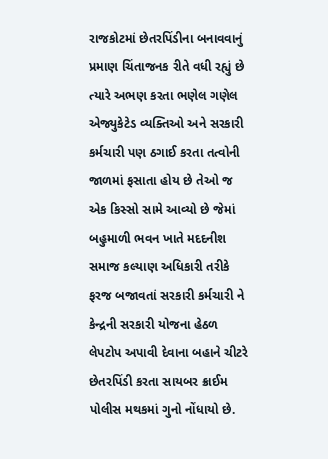રાજકોટમાં છેતરપિંડીના બનાવવાનું પ્રમાણ ચિંતાજનક રીતે વધી રહ્યું છે ત્યારે અભણ કરતા ભણેલ ગણેલ એજ્યુકેટેડ વ્યક્તિઓ અને સરકારી કર્મચારી પણ ઠગાઈ કરતા તત્વોની જાળમાં ફસાતા હોય છે તેઓ જ એક કિસ્સો સામે આવ્યો છે જેમાં બહુમાળી ભવન ખાતે મદદનીશ સમાજ કલ્યાણ અધિકારી તરીકે ફરજ બજાવતાં સરકારી કર્મચારી ને કેન્દ્રની સરકારી યોજના હેઠળ લેપટોપ અપાવી દેવાના બહાને ચીટરે છેતરપિંડી કરતા સાયબર ક્રાઈમ પોલીસ મથકમાં ગુનો નોંધાયો છે.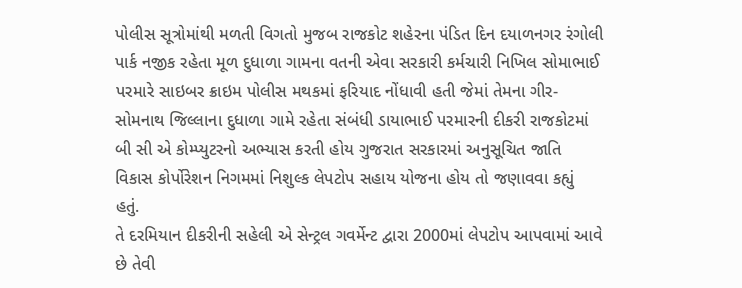પોલીસ સૂત્રોમાંથી મળતી વિગતો મુજબ રાજકોટ શહેરના પંડિત દિન દયાળનગર રંગોલી પાર્ક નજીક રહેતા મૂળ દુધાળા ગામના વતની એવા સરકારી કર્મચારી નિખિલ સોમાભાઈ પરમારે સાઇબર ક્રાઇમ પોલીસ મથકમાં ફરિયાદ નોંધાવી હતી જેમાં તેમના ગીર-સોમનાથ જિલ્લાના દુધાળા ગામે રહેતા સંબંધી ડાયાભાઈ પરમારની દીકરી રાજકોટમાં બી સી એ કોમ્પ્યુટરનો અભ્યાસ કરતી હોય ગુજરાત સરકારમાં અનુસૂચિત જાતિ વિકાસ કોર્પોરેશન નિગમમાં નિશુલ્ક લેપટોપ સહાય યોજના હોય તો જણાવવા કહ્યું હતું.
તે દરમિયાન દીકરીની સહેલી એ સેન્ટ્રલ ગવર્મેન્ટ દ્વારા 2000માં લેપટોપ આપવામાં આવે છે તેવી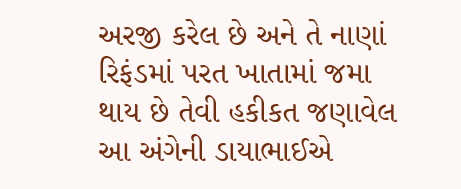અરજી કરેલ છે અને તે નાણાં રિફંડમાં પરત ખાતામાં જમા થાય છે તેવી હકીકત જણાવેલ આ અંગેની ડાયાભાઈએ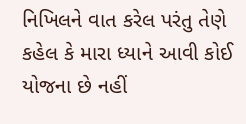નિખિલને વાત કરેલ પરંતુ તેણે કહેલ કે મારા ધ્યાને આવી કોઈ યોજના છે નહીં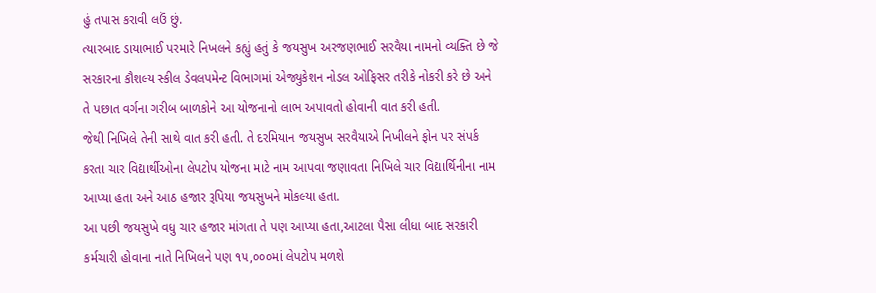હું તપાસ કરાવી લઉં છું.
ત્યારબાદ ડાયાભાઈ પરમારે નિખલને કહ્યું હતું કે જયસુખ અરજણભાઈ સરવૈયા નામનો વ્યક્તિ છે જે સરકારના કૌશલ્ય સ્કીલ ડેવલપમેન્ટ વિભાગમાં એજ્યુકેશન નોડલ ઓફિસર તરીકે નોકરી કરે છે અને તે પછાત વર્ગના ગરીબ બાળકોને આ યોજનાનો લાભ અપાવતો હોવાની વાત કરી હતી.
જેથી નિખિલે તેની સાથે વાત કરી હતી. તે દરમિયાન જયસુખ સરવૈયાએ નિખીલને ફોન પર સંપર્ક કરતા ચાર વિદ્યાર્થીઓના લેપટોપ યોજના માટે નામ આપવા જણાવતા નિખિલે ચાર વિદ્યાર્થિનીના નામ આપ્યા હતા અને આઠ હજાર રૂપિયા જયસુખને મોકલ્યા હતા.
આ પછી જયસુખે વધુ ચાર હજાર માંગતા તે પણ આપ્યા હતા,આટલા પૈસા લીધા બાદ સરકારી કર્મચારી હોવાના નાતે નિખિલને પણ ૧૫,૦૦૦માં લેપટોપ મળશે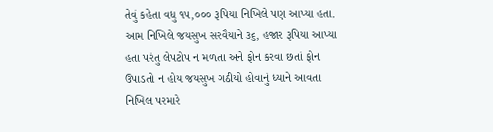તેવું કહેતા વધુ ૧૫,૦૦૦ રૂપિયા નિખિલે પણ આપ્યા હતા. આમ નિખિલે જયસુખ સરવૈયાને ૩૬, હજાર રૂપિયા આપ્યા હતા પરંતુ લેપટોપ ન મળતા અને ફોન કરવા છતાં ફોન ઉપાડતો ન હોય જયસુખ ગઠીયો હોવાનું ધ્યાને આવતા નિખિલ પરમારે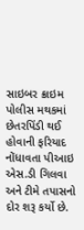સાઇબર ક્રાઇમ પોલીસ મથકમાં છેતરપિંડી થઈ હોવાની ફરિયાદ નોંધાવતા પીઆઇ એસ.ડી ગિલવા અને ટીમે તપાસનો દોર શરૂ કર્યો છે.